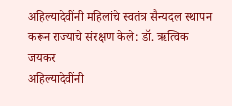अहिल्यादेवींनी महिलांचे स्वतंत्र सैन्यदल स्थापन करून राज्याचे संरक्षण केले: डॉ. ऋत्विक जयकर
अहिल्यादेवींनी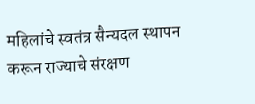महिलांचे स्वतंत्र सैन्यदल स्थापन करून राज्याचे संरक्षण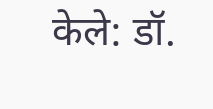केले: डॉ.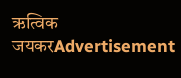ऋत्विक जयकरAdvertisement